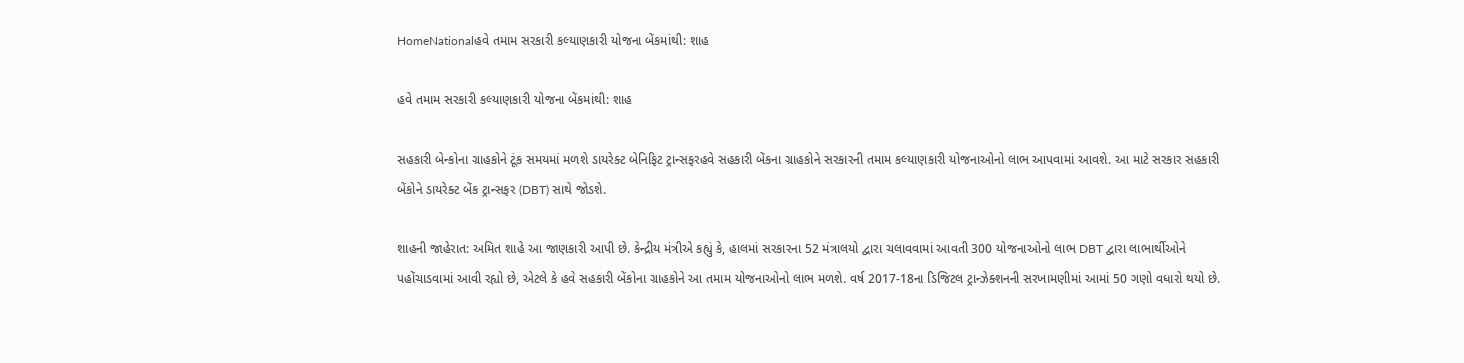HomeNationalહવે તમામ સરકારી કલ્યાણકારી યોજના બેંકમાંથી: શાહ

હવે તમામ સરકારી કલ્યાણકારી યોજના બેંકમાંથી: શાહ

સહકારી બેન્કોના ગ્રાહકોને ટૂંક સમયમાં મળશે ડાયરેક્ટ બેનિફિટ ટ્રાન્સફરહવે સહકારી બેંકના ગ્રાહકોને સરકારની તમામ કલ્યાણકારી યોજનાઓનો લાભ આપવામાં આવશે. આ માટે સરકાર સહકારી બેંકોને ડાયરેક્ટ બેંક ટ્રાન્સફર (DBT) સાથે જોડશે.

શાહની જાહેરાત: અમિત શાહે આ જાણકારી આપી છે. કેન્દ્રીય મંત્રીએ કહ્યું કે, હાલમાં સરકારના 52 મંત્રાલયો દ્વારા ચલાવવામાં આવતી 300 યોજનાઓનો લાભ DBT દ્વારા લાભાર્થીઓને પહોંચાડવામાં આવી રહ્યો છે, એટલે કે હવે સહકારી બેંકોના ગ્રાહકોને આ તમામ યોજનાઓનો લાભ મળશે. વર્ષ 2017-18ના ડિજિટલ ટ્રાન્ઝેક્શનની સરખામણીમાં આમાં 50 ગણો વધારો થયો છે.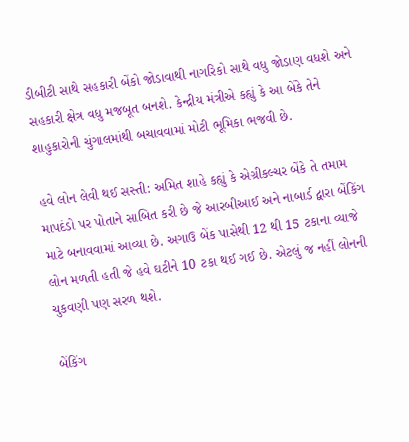ડીબીટી સાથે સહકારી બેંકો જોડાવાથી નાગરિકો સાથે વધુ જોડાણ વધશે અને સહકારી ક્ષેત્ર વધુ મજબૂત બનશે. કેન્દ્રીય મંત્રીએ કહ્યું કે આ બેંકે તેને શાહુકારોની ચુંગાલમાંથી બચાવવામાં મોટી ભૂમિકા ભજવી છે.

હવે લોન લેવી થઈ સસ્તી: અમિત શાહે કહ્યું કે એગ્રીકલ્ચર બેંકે તે તમામ માપદંડો પર પોતાને સાબિત કરી છે જે આરબીઆઈ અને નાબાર્ડ દ્વારા બેંકિંગ માટે બનાવવામાં આવ્યા છે. અગાઉ બેંક પાસેથી 12 થી 15 ટકાના વ્યાજે લોન મળતી હતી જે હવે ઘટીને 10 ટકા થઈ ગઈ છે. એટલું જ નહીં લોનની ચુકવણી પણ સરળ થશે.

બેંકિંગ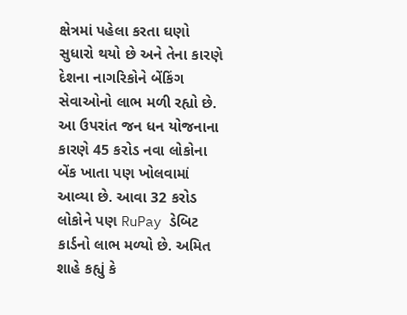ક્ષેત્રમાં પહેલા કરતા ઘણો સુધારો થયો છે અને તેના કારણે દેશના નાગરિકોને બેંકિંગ સેવાઓનો લાભ મળી રહ્યો છે. આ ઉપરાંત જન ધન યોજનાના કારણે 45 કરોડ નવા લોકોના બેંક ખાતા પણ ખોલવામાં આવ્યા છે. આવા 32 કરોડ લોકોને પણ RuPay ડેબિટ કાર્ડનો લાભ મળ્યો છે. અમિત શાહે કહ્યું કે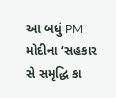આ બધું PM મોદીના ‘સહકાર સે સમૃદ્ધિ કા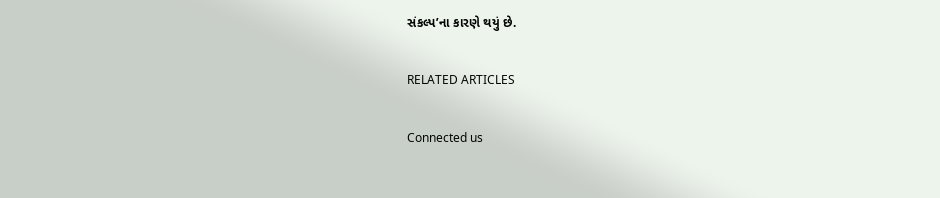સંકલ્પ’ના કારણે થયું છે.

RELATED ARTICLES

Connected us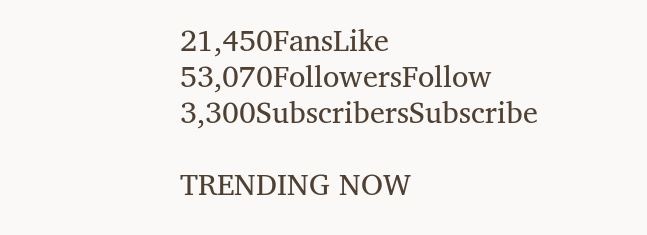21,450FansLike
53,070FollowersFollow
3,300SubscribersSubscribe

TRENDING NOW